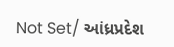Not Set/ આંધ્રપ્રદેશ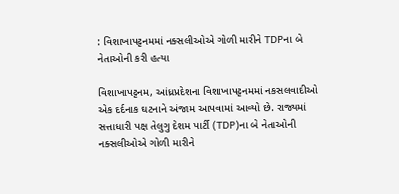: વિશાખાપટ્ટનમમાં નક્સલીઓએ ગોળી મારીને TDPના બે નેતાઓની કરી હત્યા

વિશાખાપટ્ટનમ, આંધ્રપ્રદેશના વિશાખાપટ્ટનમમાં નકસલવાદીઓ એક દર્દનાક ઘટનાને અંજામ આપવામાં આવ્યો છે. રાજ્યમાં સત્તાધારી પક્ષ તેલુગુ દેશમ પાર્ટી (TDP)ના બે નેતાઓની નક્સલીઓએ ગોળી મારીને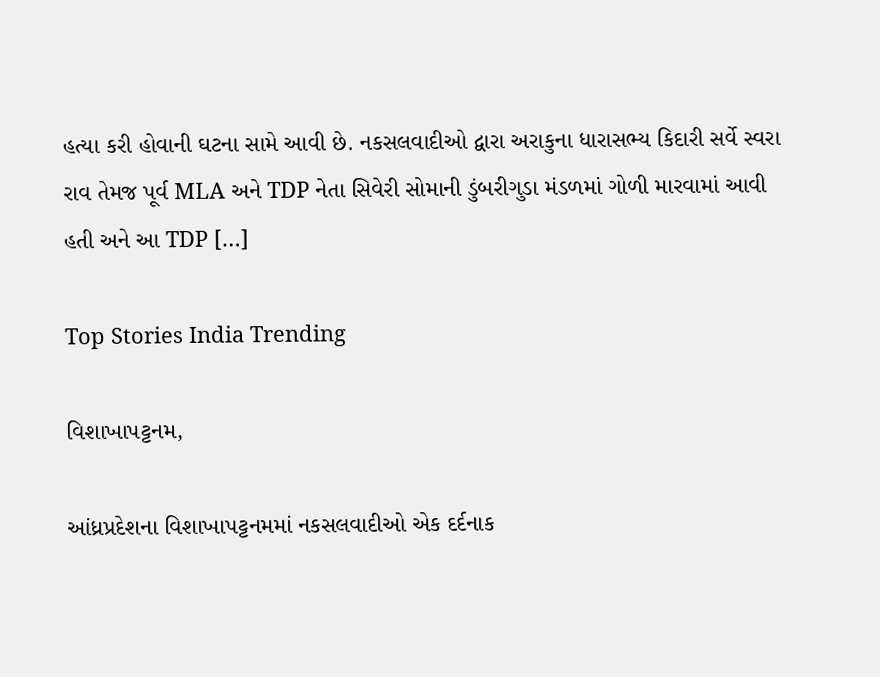હત્યા કરી હોવાની ઘટના સામે આવી છે. નકસલવાદીઓ દ્વારા અરાકુના ધારાસભ્ય કિદારી સર્વે સ્વરા રાવ તેમજ પૂર્વ MLA અને TDP નેતા સિવેરી સોમાની ડુંબરીગુડા મંડળમાં ગોળી મારવામાં આવી હતી અને આ TDP […]

Top Stories India Trending

વિશાખાપટ્ટનમ,

આંધ્રપ્રદેશના વિશાખાપટ્ટનમમાં નકસલવાદીઓ એક દર્દનાક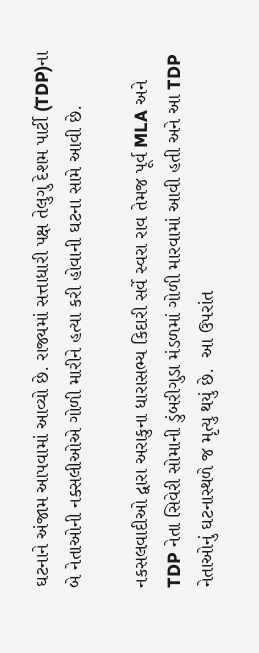ઘટનાને અંજામ આપવામાં આવ્યો છે. રાજ્યમાં સત્તાધારી પક્ષ તેલુગુ દેશમ પાર્ટી (TDP)ના બે નેતાઓની નક્સલીઓએ ગોળી મારીને હત્યા કરી હોવાની ઘટના સામે આવી છે.

નકસલવાદીઓ દ્વારા અરાકુના ધારાસભ્ય કિદારી સર્વે સ્વરા રાવ તેમજ પૂર્વ MLA અને TDP નેતા સિવેરી સોમાની ડુંબરીગુડા મંડળમાં ગોળી મારવામાં આવી હતી અને આ TDP નેતાઓનું ઘટનાસ્થળે જ મૃત્યુ થયું છે.  આ ઉપરાંત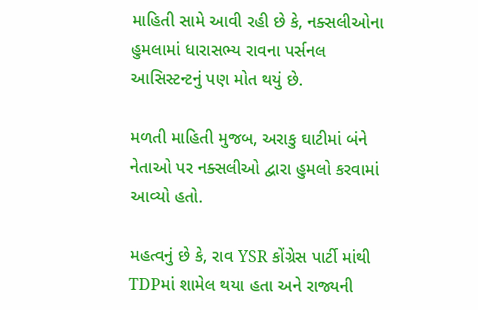માહિતી સામે આવી રહી છે કે, નક્સલીઓના હુમલામાં ધારાસભ્ય રાવના પર્સનલ આસિસ્ટન્ટનું પણ મોત થયું છે.

મળતી માહિતી મુજબ, અરાકુ ઘાટીમાં બંને નેતાઓ પર નક્સલીઓ દ્વારા હુમલો કરવામાં આવ્યો હતો.

મહત્વનું છે કે, રાવ YSR કોંગ્રેસ પાર્ટી માંથી TDPમાં શામેલ થયા હતા અને રાજ્યની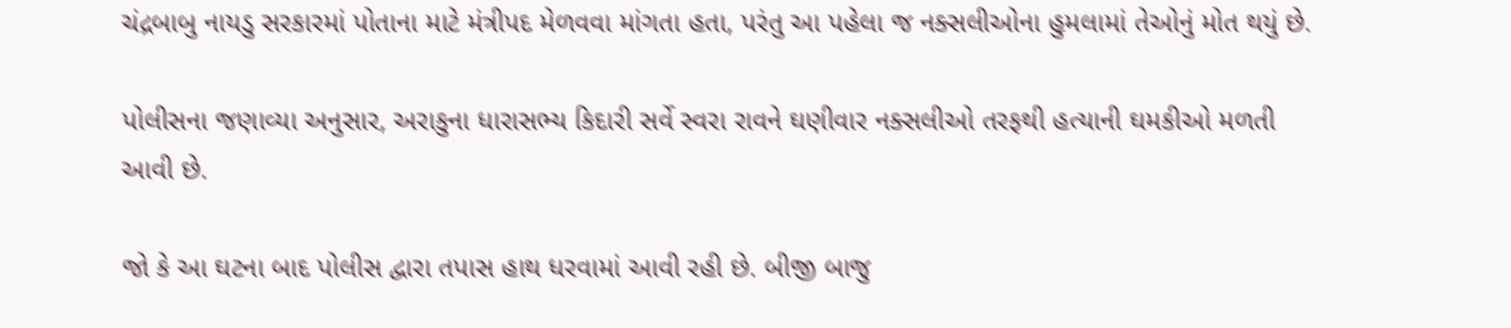ચંદ્રબાબુ નાયડુ સરકારમાં પોતાના માટે મંત્રીપદ મેળવવા માંગતા હતા, પરંતુ આ પહેલા જ નક્સલીઓના હુમલામાં તેઓનું મોત થયું છે.

પોલીસના જણાવ્યા અનુસાર, અરાકુના ધારાસભ્ય કિદારી સર્વે સ્વરા રાવને ઘણીવાર નક્સલીઓ તરફથી હત્યાની ઘમકીઓ મળતી આવી છે.

જો કે આ ઘટના બાદ પોલીસ દ્વારા તપાસ હાથ ધરવામાં આવી રહી છે. બીજી બાજુ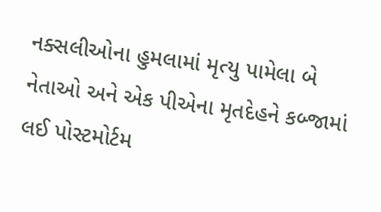નક્સલીઓના હુમલામાં મૃત્યુ પામેલા બે નેતાઓ અને એક પીએના મૃતદેહને કબ્જામાં લઈ પોસ્ટમોર્ટમ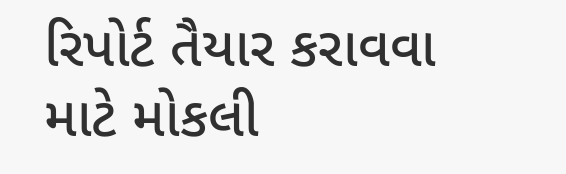રિપોર્ટ તૈયાર કરાવવા માટે મોકલી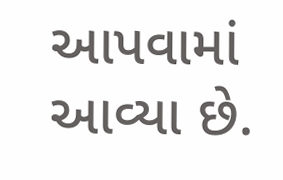આપવામાં આવ્યા છે.